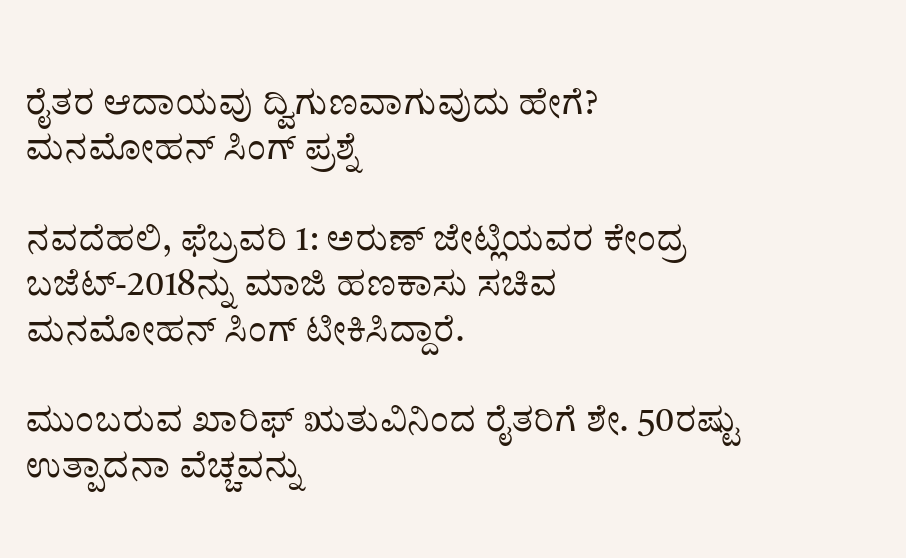ರೈತರ ಆದಾಯವು ದ್ವಿಗುಣವಾಗುವುದು ಹೇಗೆ? ಮನಮೋಹನ್ ಸಿಂಗ್ ಪ್ರಶ್ನೆ

ನವದೆಹಲಿ, ಫೆಬ್ರವರಿ 1: ಅರುಣ್ ಜೇಟ್ಲಿಯವರ ಕೇಂದ್ರ ಬಜೆಟ್-2018ನ್ನು ಮಾಜಿ ಹಣಕಾಸು ಸಚಿವ ಮನಮೋಹನ್ ಸಿಂಗ್ ಟೀಕಿಸಿದ್ದಾರೆ.

ಮುಂಬರುವ ಖಾರಿಫ್ ಋತುವಿನಿಂದ ರೈತರಿಗೆ ಶೇ. 50ರಷ್ಟು ಉತ್ಪಾದನಾ ವೆಚ್ಚವನ್ನು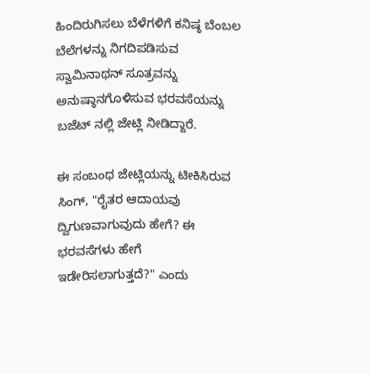ಹಿಂದಿರುಗಿಸಲು ಬೆಳೆಗಳಿಗೆ ಕನಿಷ್ಠ ಬೆಂಬಲ ಬೆಲೆಗಳನ್ನು ನಿಗದಿಪಡಿಸುವ ಸ್ವಾಮಿನಾಥನ್ ಸೂತ್ರವನ್ನು ಅನುಷ್ಠಾನಗೊಳಿಸುವ ಭರವಸೆಯನ್ನು ಬಜೆಟ್ ನಲ್ಲಿ ಜೇಟ್ಲಿ ನೀಡಿದ್ದಾರೆ.

ಈ ಸಂಬಂಧ ಜೇಟ್ಲಿಯನ್ನು ಟೀಕಿಸಿರುವ ಸಿಂಗ್, "ರೈತರ ಆದಾಯವು ದ್ವಿಗುಣವಾಗುವುದು ಹೇಗೆ? ಈ ಭರವಸೆಗಳು ಹೇಗೆ ಇಡೇರಿಸಲಾಗುತ್ತದೆ?" ಎಂದು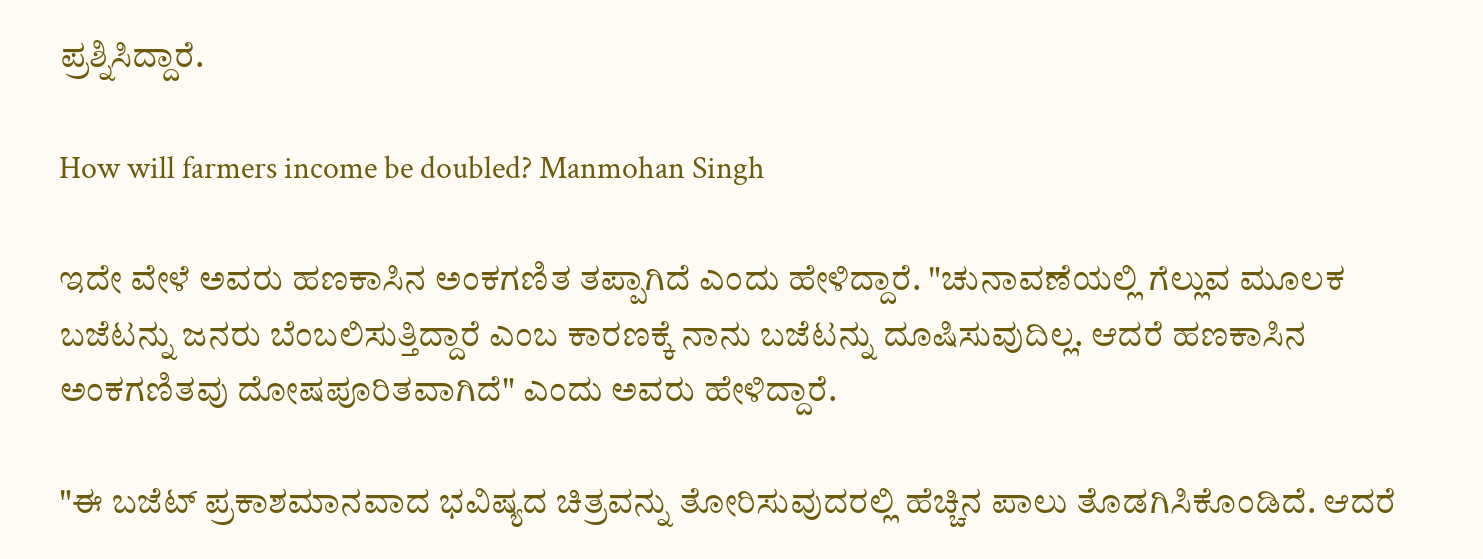ಪ್ರಶ್ನಿಸಿದ್ದಾರೆ.

How will farmers income be doubled? Manmohan Singh

ಇದೇ ವೇಳೆ ಅವರು ಹಣಕಾಸಿನ ಅಂಕಗಣಿತ ತಪ್ಪಾಗಿದೆ ಎಂದು ಹೇಳಿದ್ದಾರೆ. "ಚುನಾವಣೆಯಲ್ಲಿ ಗೆಲ್ಲುವ ಮೂಲಕ ಬಜೆಟನ್ನು ಜನರು ಬೆಂಬಲಿಸುತ್ತಿದ್ದಾರೆ ಎಂಬ ಕಾರಣಕ್ಕೆ ನಾನು ಬಜೆಟನ್ನು ದೂಷಿಸುವುದಿಲ್ಲ. ಆದರೆ ಹಣಕಾಸಿನ ಅಂಕಗಣಿತವು ದೋಷಪೂರಿತವಾಗಿದೆ" ಎಂದು ಅವರು ಹೇಳಿದ್ದಾರೆ.

"ಈ ಬಜೆಟ್ ಪ್ರಕಾಶಮಾನವಾದ ಭವಿಷ್ಯದ ಚಿತ್ರವನ್ನು ತೋರಿಸುವುದರಲ್ಲಿ ಹೆಚ್ಚಿನ ಪಾಲು ತೊಡಗಿಸಿಕೊಂಡಿದೆ. ಆದರೆ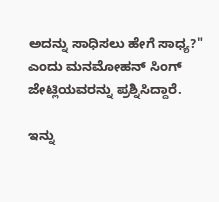ಅದನ್ನು ಸಾಧಿಸಲು ಹೇಗೆ ಸಾಧ್ಯ?" ಎಂದು ಮನಮೋಹನ್ ಸಿಂಗ್ ಜೇಟ್ಲಿಯವರನ್ನು ಪ್ರಶ್ನಿಸಿದ್ದಾರೆ.

ಇನ್ನು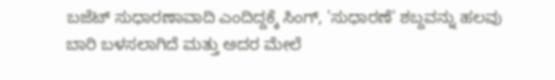ಬಜೆಟ್ ಸುಧಾರಣಾವಾದಿ ಎಂದಿದ್ದಕ್ಕೆ ಸಿಂಗ್, 'ಸುಧಾರಣೆ' ಶಬ್ದವನ್ನು ಹಲವು ಬಾರಿ ಬಳಸಲಾಗಿದೆ ಮತ್ತು ಅದರ ಮೇಲೆ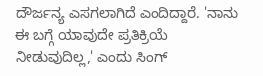ದೌರ್ಜನ್ಯ ಎಸಗಲಾಗಿದೆ ಎಂದಿದ್ದಾರೆ. 'ನಾನು ಈ ಬಗ್ಗೆ ಯಾವುದೇ ಪ್ರತಿಕ್ರಿಯೆ ನೀಡುವುದಿಲ್ಲ,' ಎಂದು ಸಿಂಗ್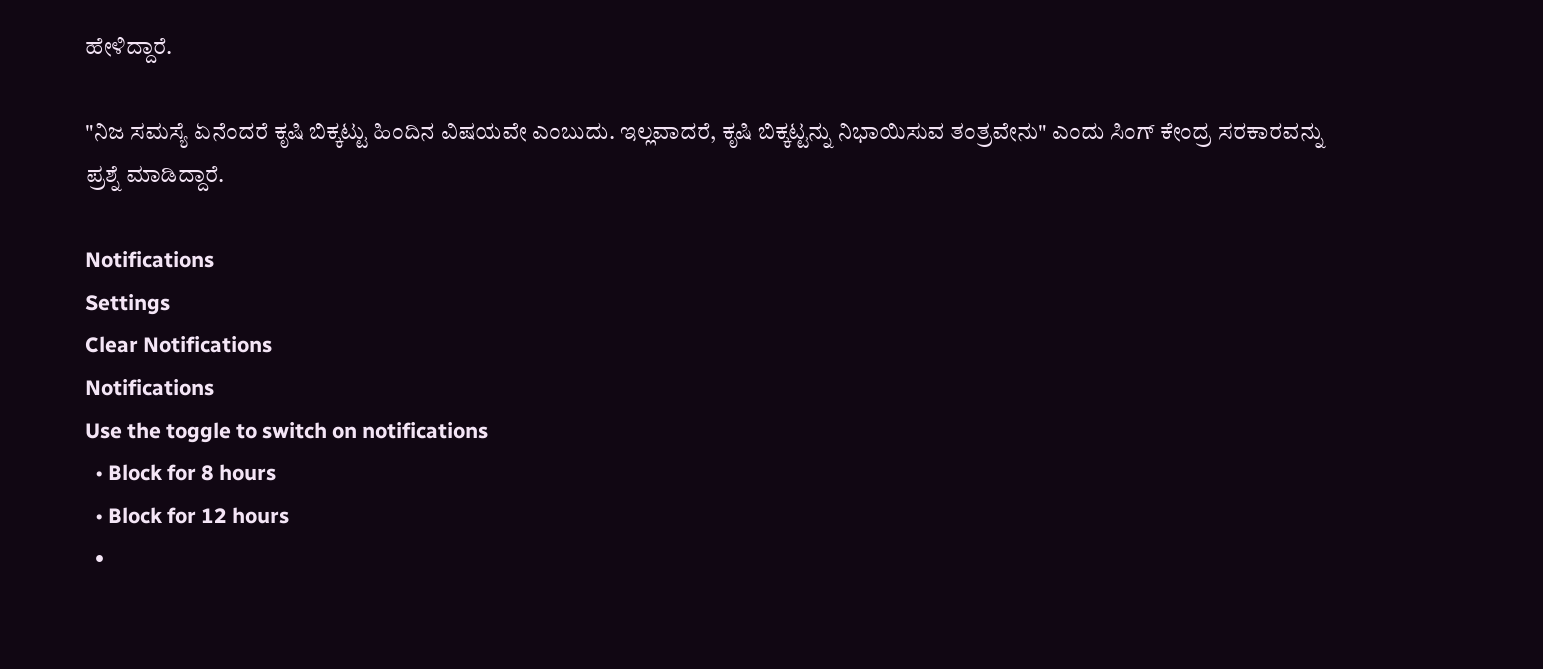ಹೇಳಿದ್ದಾರೆ.

"ನಿಜ ಸಮಸ್ಯೆ ಏನೆಂದರೆ ಕೃಷಿ ಬಿಕ್ಕಟ್ಟು ಹಿಂದಿನ ವಿಷಯವೇ ಎಂಬುದು. ಇಲ್ಲವಾದರೆ, ಕೃಷಿ ಬಿಕ್ಕಟ್ಟನ್ನು ನಿಭಾಯಿಸುವ ತಂತ್ರವೇನು" ಎಂದು ಸಿಂಗ್ ಕೇಂದ್ರ ಸರಕಾರವನ್ನು ಪ್ರಶ್ನೆ ಮಾಡಿದ್ದಾರೆ.

Notifications
Settings
Clear Notifications
Notifications
Use the toggle to switch on notifications
  • Block for 8 hours
  • Block for 12 hours
  •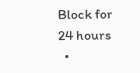Block for 24 hours
  •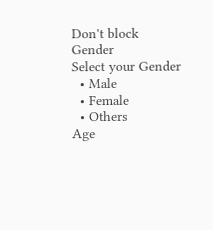Don't block
Gender
Select your Gender
  • Male
  • Female
  • Others
Age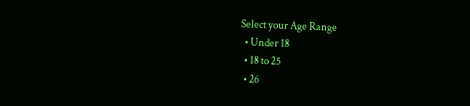Select your Age Range
  • Under 18
  • 18 to 25
  • 26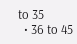to 35
  • 36 to 45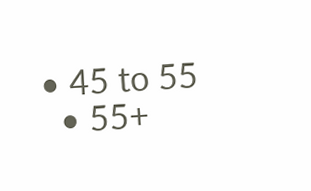• 45 to 55
  • 55+